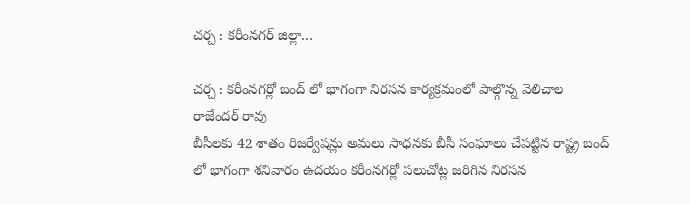చర్చ : కరీంనగర్ జిల్లా…

చర్చ : కరీంనగర్లో బంద్ లో భాగంగా నిరసన కార్యక్రమంలో పాల్గొన్న వెలిచాల రాజేందర్ రావు
బీసీలకు 42 శాతం రిజర్వేషన్లు అమలు సాధనకు బీసీ సంఘాలు చేపట్టిన రాష్ట్ర బంద్ లో భాగంగా శనివారం ఉదయం కరీంనగర్లో పలుచోట్ల జరిగిన నిరసన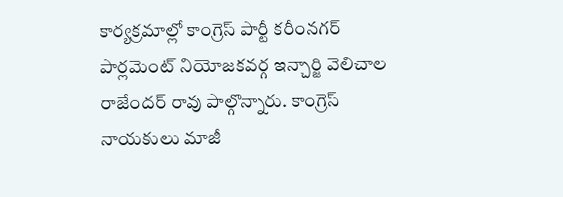కార్యక్రమాల్లో కాంగ్రెస్ పార్టీ కరీంనగర్ పార్లమెంట్ నియోజకవర్గ ఇన్చార్జి వెలిచాల రాజేందర్ రావు పాల్గొన్నారు. కాంగ్రెస్ నాయకులు మాజీ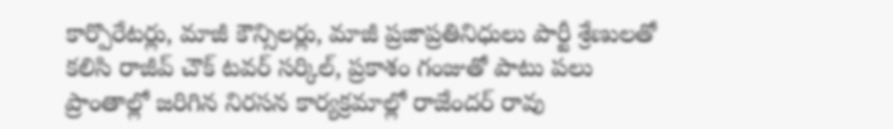కార్పొరేటర్లు, మాజీ కౌన్సిలర్లు, మాజీ ప్రజాప్రతినిధులు పార్టీ శ్రేణులతో కలిసి రాజీవ్ చౌక్ టవర్ సర్కిల్, ప్రకాశం గంజుతో పాటు పలు ప్రాంతాల్లో జరిగిన నిరసన కార్యక్రమాల్లో రాజేందర్ రావు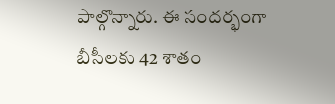పాల్గొన్నారు. ఈ సందర్భంగా బీసీలకు 42 శాతం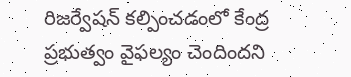రిజర్వేషన్ కల్పించడంలో కేంద్ర ప్రభుత్వం వైఫల్యం చెందిందని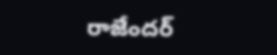రాజేందర్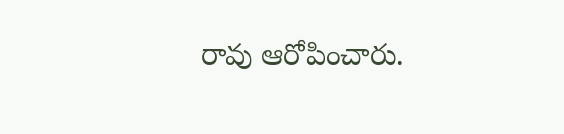రావు ఆరోపించారు.